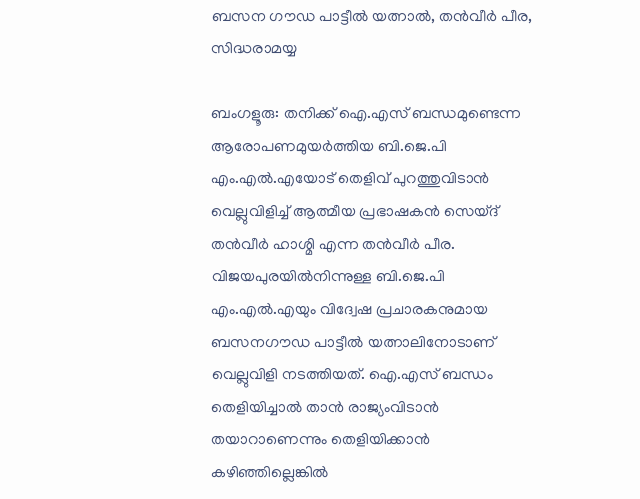ബസന ഗൗഡ പാട്ടീൽ യത്നാൽ, തൻവീർ പീര, സിദ്ധരാമയ്യ

ബംഗളൂരു: തനിക്ക് ഐ.എസ് ബന്ധമുണ്ടെന്ന ആരോപണമുയർത്തിയ ബി.ജെ.പി എം.എൽ.എയോട് തെളിവ് പുറത്തുവിടാൻ വെല്ലുവിളിച്ച് ആത്മീയ പ്രഭാഷകൻ സെയ്ദ് തൻവീർ ഹാശ്മി എന്ന തൻവീർ പീര. വിജയപുരയിൽനിന്നുള്ള ബി.ജെ.പി എം.എൽ.എയും വിദ്വേഷ പ്രചാരകനുമായ ബസനഗൗഡ പാട്ടീൽ യത്നാലിനോടാണ് വെല്ലുവിളി നടത്തിയത്. ഐ.എസ് ബന്ധം തെളിയിച്ചാൽ താൻ രാജ്യംവിടാൻ തയാറാണെന്നും തെളിയിക്കാൻ കഴിഞ്ഞില്ലെങ്കിൽ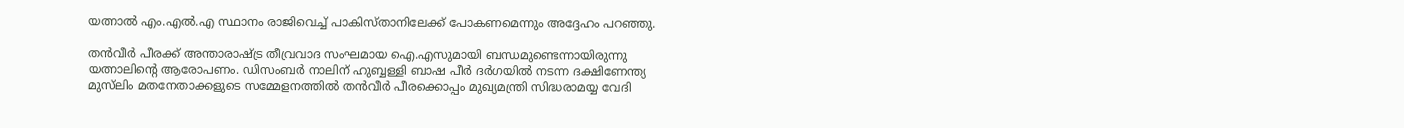യത്നാൽ എം.എൽ.എ സ്ഥാനം രാജിവെച്ച് പാകിസ്താനിലേക്ക് പോകണമെന്നും അദ്ദേഹം പറഞ്ഞു.

തൻവീർ പീരക്ക് അന്താരാഷ്ട്ര തീവ്രവാദ സംഘമായ ഐ.എസുമായി ബന്ധമുണ്ടെന്നായിരുന്നു യത്നാലിന്റെ ആരോപണം. ഡിസംബർ നാലിന് ഹുബ്ബള്ളി ബാഷ പീർ ദർഗയിൽ നടന്ന ദക്ഷിണേന്ത്യ മുസ്‍ലിം മതനേതാക്കളുടെ സമ്മേളനത്തിൽ തൻവീർ പീരക്കൊപ്പം മുഖ്യമന്ത്രി സിദ്ധരാമയ്യ വേദി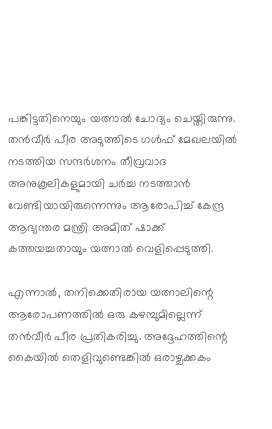പങ്കിട്ടതിനെയും യത്നാൽ ചോദ്യം ചെയ്തിരുന്നു. തൻവീർ പീര അടുത്തിടെ ഗൾഫ് മേഖലയിൽ നടത്തിയ സന്ദർശനം തീവ്രവാദ അനുകൂലികളുമായി ചർച്ച നടത്താൻ വേണ്ടിയായിരുന്നെന്നും ആരോപിച്ച് കേന്ദ്ര ആഭ്യന്തര മന്ത്രി അമിത് ഷാക്ക് കത്തയച്ചതായും യത്നാൽ വെളിപ്പെടുത്തി.

എന്നാൽ, തനിക്കെതിരായ യത്നാലിന്റെ ആരോപണത്തിൽ ഒരു കഴമ്പുമില്ലെന്ന് തൻവീർ പീര പ്രതികരിച്ചു. അദ്ദേഹത്തിന്റെ കൈയിൽ തെളിവുണ്ടെങ്കിൽ ഒരാഴ്ചക്കകം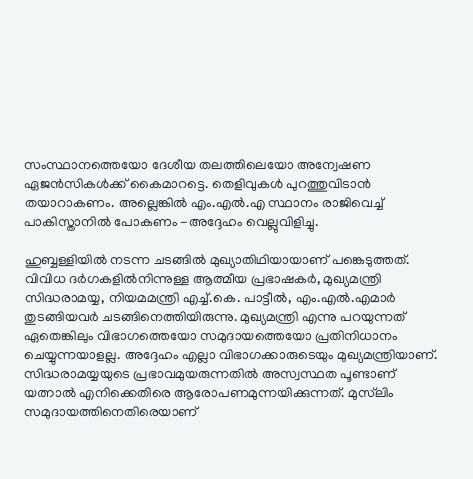സംസ്ഥാനത്തെയോ ദേശീയ തലത്തിലെയോ അന്വേഷണ ഏജൻസികൾക്ക് കൈമാറട്ടെ. തെളിവുകൾ പുറത്തുവിടാൻ തയാറാകണം. അല്ലെങ്കിൽ എം.എൽ.എ സ്ഥാനം രാജിവെച്ച് പാകിസ്താനിൽ പോകണം -അദ്ദേഹം വെല്ലുവിളിച്ചു.

ഹുബ്ബള്ളിയിൽ നടന്ന ചടങ്ങിൽ മുഖ്യാതിഥിയായാണ് പങ്കെടുത്തത്. വിവിധ ദർഗകളിൽനിന്നുള്ള ആത്മീയ പ്രഭാഷകർ, മുഖ്യമന്ത്രി സിദ്ധരാമയ്യ, നിയമമന്ത്രി എച്ച്.കെ. പാട്ടീൽ, എം.എൽ.എമാർ തുടങ്ങിയവർ ചടങ്ങിനെത്തിയിരുന്നു. മുഖ്യമന്ത്രി എന്നു പറയുന്നത് ഏതെങ്കിലും വിഭാഗത്തെയോ സമുദായത്തെയോ പ്രതിനിധാനം ചെയ്യുന്നയാളല്ല. അദ്ദേഹം എല്ലാ വിഭാഗക്കാരുടെയും മുഖ്യമന്ത്രിയാണ്. സിദ്ധരാമയ്യയുടെ പ്രഭാവമുയരുന്നതിൽ അസ്വസ്ഥത പൂണ്ടാണ് യത്നാൽ എനിക്കെതിരെ ആരോപണമുന്നയിക്കുന്നത്. മുസ്‍ലിം സമുദായത്തിനെതിരെയാണ്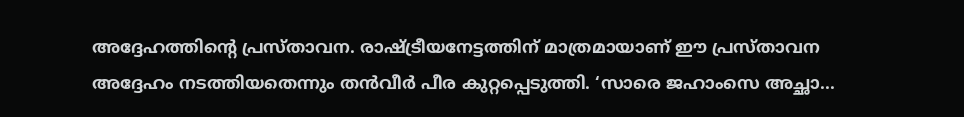അദ്ദേഹത്തിന്റെ പ്രസ്താവന. രാഷ്ട്രീയനേട്ടത്തിന് മാത്രമായാണ് ഈ പ്രസ്താവന അദ്ദേഹം നടത്തിയതെന്നും തൻവീർ പീര കുറ്റപ്പെടുത്തി. ‘സാരെ ജഹാംസെ അച്ഛാ...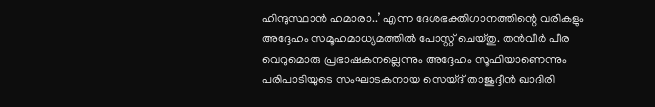ഹിന്ദുസ്ഥാൻ ഹമാരാ..’ എന്ന ദേശഭക്തിഗാനത്തിന്റെ വരികളും അദ്ദേഹം സമൂഹമാധ്യമത്തിൽ പോസ്റ്റ് ചെയ്തു. തൻവീർ പീര വെറുമൊരു പ്രഭാഷകനല്ലെന്നും അദ്ദേഹം സൂഫിയാണെന്നും പരിപാടിയുടെ സംഘാടകനായ സെയ്ദ് താജുദ്ദീൻ ഖാദിരി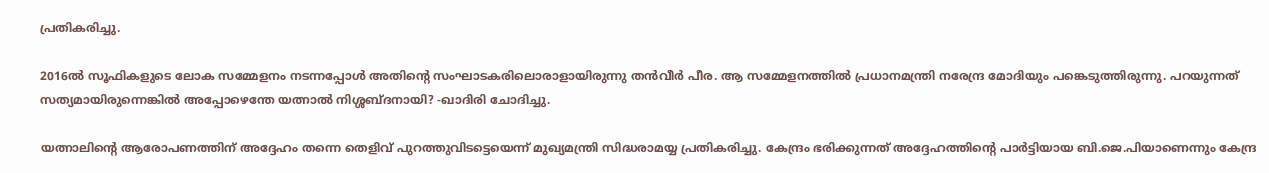പ്രതികരിച്ചു.

2016ൽ സൂഫികളുടെ ലോക സമ്മേളനം നടന്നപ്പോൾ അതിന്റെ സംഘാടകരിലൊരാളായിരുന്നു തൻവീർ പീര. ആ സമ്മേളനത്തിൽ പ്രധാനമന്ത്രി നരേന്ദ്ര മോദിയും പങ്കെടുത്തിരുന്നു. പറയുന്നത് സത്യമായിരുന്നെങ്കിൽ അപ്പോഴെന്തേ യത്നാൽ നിശ്ശബ്ദനായി? -ഖാദിരി ചോദിച്ചു.

യത്നാലിന്റെ ആരോപണത്തിന് അദ്ദേഹം തന്നെ തെളിവ് പുറത്തുവിടട്ടെയെന്ന് മുഖ്യമന്ത്രി സിദ്ധരാമയ്യ പ്രതികരിച്ചു. കേന്ദ്രം ഭരിക്കുന്നത് അദ്ദേഹത്തിന്റെ പാർട്ടിയായ ബി.ജെ.പിയാണെന്നും കേന്ദ്ര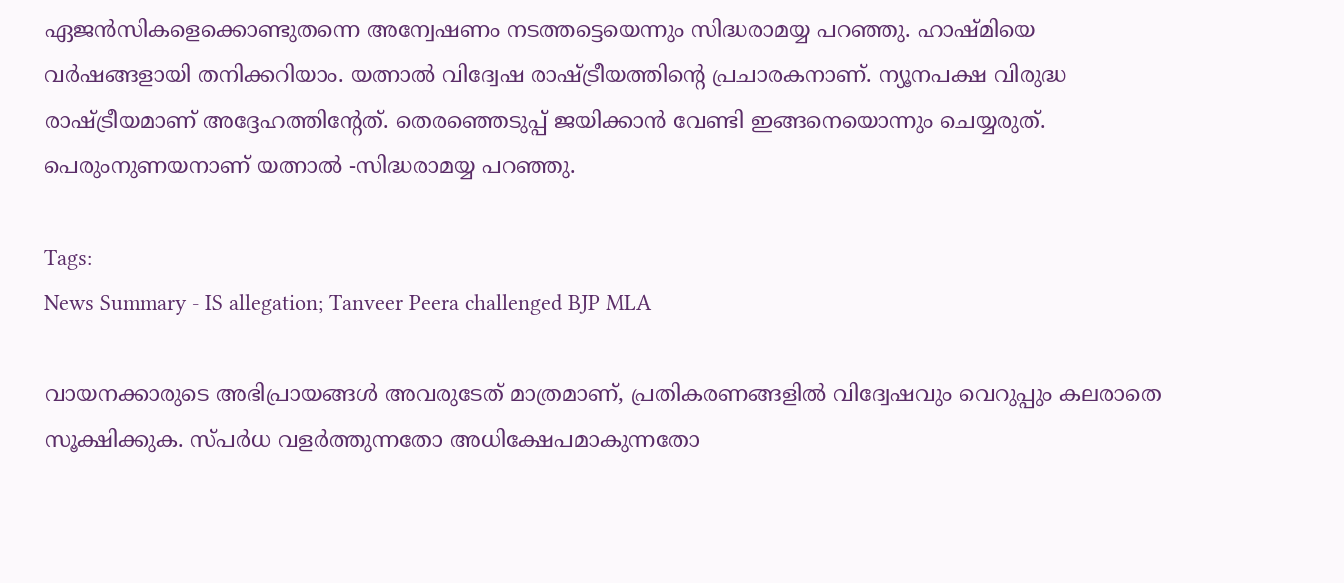ഏജൻസികളെക്കൊണ്ടുതന്നെ അന്വേഷണം നടത്തട്ടെയെന്നും സിദ്ധരാമയ്യ പറഞ്ഞു. ഹാഷ്മിയെ വർഷങ്ങളായി തനിക്കറിയാം. യത്നാൽ വിദ്വേഷ രാഷ്ട്രീയത്തിന്റെ പ്രചാരകനാണ്. ന്യൂനപക്ഷ വിരുദ്ധ രാഷ്ട്രീയമാണ് അദ്ദേഹത്തിന്റേത്. തെരഞ്ഞെടുപ്പ് ജയിക്കാൻ വേണ്ടി ഇങ്ങനെയൊന്നും ചെയ്യരുത്. പെരുംനുണയനാണ് യത്നാൽ -സിദ്ധരാമയ്യ പറഞ്ഞു.

Tags:
News Summary - IS allegation; Tanveer Peera challenged BJP MLA

വായനക്കാരുടെ അഭിപ്രായങ്ങള്‍ അവരുടേത് മാത്രമാണ്, പ്രതികരണങ്ങളിൽ വിദ്വേഷവും വെറുപ്പും കലരാതെ സൂക്ഷിക്കുക. സ്പർധ വളർത്തുന്നതോ അധിക്ഷേപമാകുന്നതോ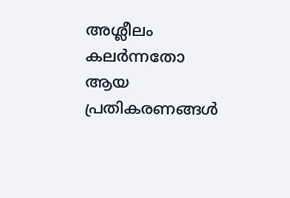അശ്ലീലം കലർന്നതോ ആയ പ്രതികരണങ്ങൾ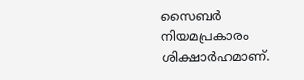സൈബർ നിയമപ്രകാരം ശിക്ഷാർഹമാണ്.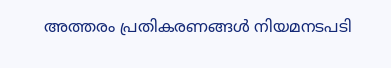അത്തരം പ്രതികരണങ്ങൾ നിയമനടപടി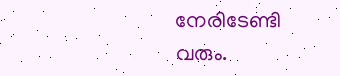നേരിടേണ്ടി വരും.